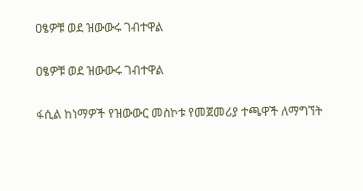ዐፄዎቹ ወደ ዝውውሩ ገብተዋል

ዐፄዎቹ ወደ ዝውውሩ ገብተዋል

ፋሲል ከነማዎች የዝውውር መስኮቱ የመጀመሪያ ተጫዋች ለማግኘት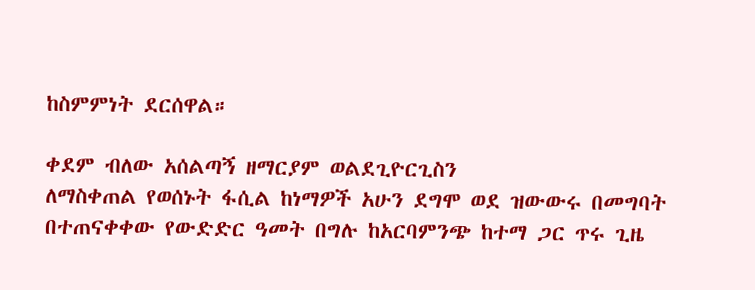ከስምምነት ደርሰዋል።

ቀደም ብለው አሰልጣኝ ዘማርያም ወልደጊዮርጊስን
ለማስቀጠል የወሰኑት ፋሲል ከነማዎች አሁን ደግሞ ወደ ዝውውሩ በመግባት በተጠናቀቀው የውድድር ዓመት በግሉ ከአርባምንጭ ከተማ ጋር ጥሩ ጊዜ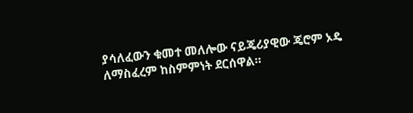ያሳለፈውን ቁመተ መለሎው ናይጄሪያዊው ጄሮም ኦዴ ለማስፈረም ከስምምነት ደርሰዋል።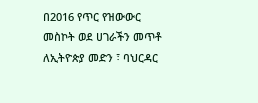በ2016 የጥር የዝውውር መስኮት ወደ ሀገራችን መጥቶ ለኢትዮጵያ መድን ፣ ባህርዳር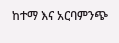ከተማ እና አርባምንጭ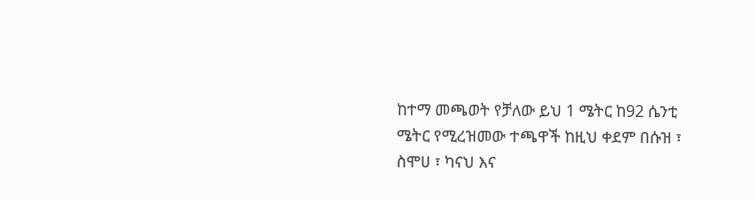ከተማ መጫወት የቻለው ይህ 1 ሜትር ከ92 ሴንቲ ሜትር የሚረዝመው ተጫዋች ከዚህ ቀደም በሱዝ ፣ ስሞሀ ፣ ካናህ እና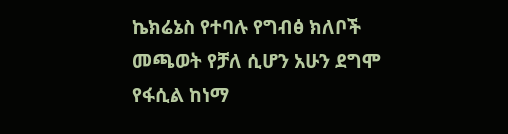ኬክሬኔስ የተባሉ የግብፅ ክለቦች መጫወት የቻለ ሲሆን አሁን ደግሞ የፋሲል ከነማ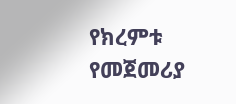የክረምቱ የመጀመሪያ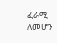ፈራሚ ለመሆን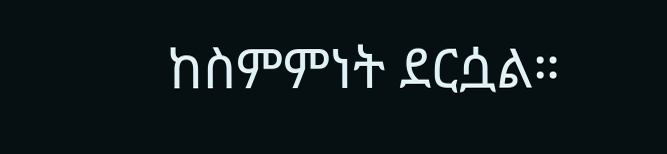ከስምምነት ደርሷል።